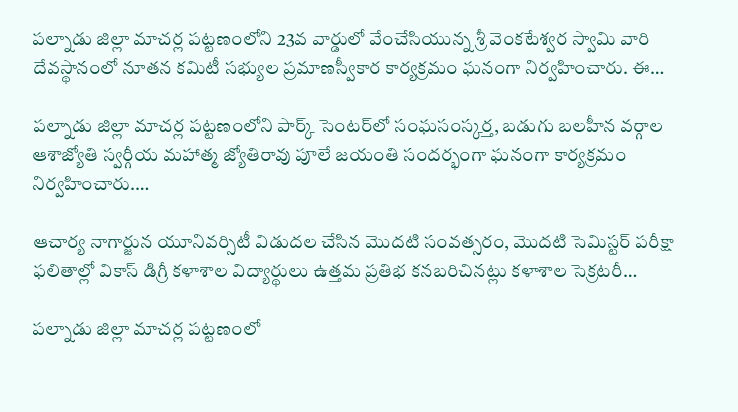పల్నాడు జిల్లా మాచర్ల పట్టణంలోని 23వ వార్డులో వేంచేసియున్న శ్రీ వెంకటేశ్వర స్వామి వారి దేవస్థానంలో నూతన కమిటీ సభ్యుల ప్రమాణస్వీకార కార్యక్రమం ఘనంగా నిర్వహించారు. ఈ…

పల్నాడు జిల్లా మాచర్ల పట్టణంలోని పార్క్ సెంటర్‌లో సంఘసంస్కర్త, బడుగు బలహీన వర్గాల ఆశాజ్యోతి స్వర్గీయ మహాత్మ జ్యోతిరావు పూలే జయంతి సందర్భంగా ఘనంగా కార్యక్రమం నిర్వహించారు.…

ఆచార్య నాగార్జున యూనివర్సిటీ విడుదల చేసిన మొదటి సంవత్సరం, మొదటి సెమిస్టర్ పరీక్షా ఫలితాల్లో వికాస్ డిగ్రీ కళాశాల విద్యార్థులు ఉత్తమ ప్రతిభ కనబరిచినట్లు కళాశాల సెక్రటరీ…

పల్నాడు జిల్లా మాచర్ల పట్టణంలో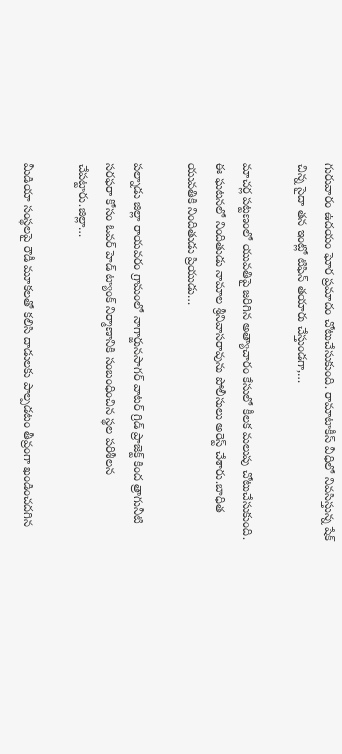గురువారం ఉదయం ఘోర ప్రమాదం చోటుచేసుకుంది. రామాటాకీస్ వీధిలో నివసిస్తున్న షేక్ చిన్న సైదా తన ఇంట్లో టిఫిన్ తయారు చేస్తుండగా,…

మాచర్ల పట్టణంలో యువతిపై జరిగిన అత్యాచారం కేసులో కీలక మలుపు చోటుచేసుకుంది. ఈ ఘటనలో నిందితుడు నామాల శ్రీనివాసరావును పోలీసులు అరెస్ట్ చేశారు.బాధిత యువతికి నిందితుడు ప్రియుడు…

పల్నాడు జిల్లా రాయవరం గ్రామంలో నాగార్జునసాగర్ వాటర్ గ్రిడ్ ప్రాజెక్ట్ కింద త్రాగునీటి సరఫరా కోసం ఓవర్ హెడ్ ట్యాంక్ నిర్మాణానికి సంబంధించిన స్థల పరిశీలన చేపట్టారు.జిల్లా…

మీడియా సంస్థలపై రౌడీ మూకలతో కలిసి దాడులకు పాల్పడటం తీవ్రంగా ఖండించదగిన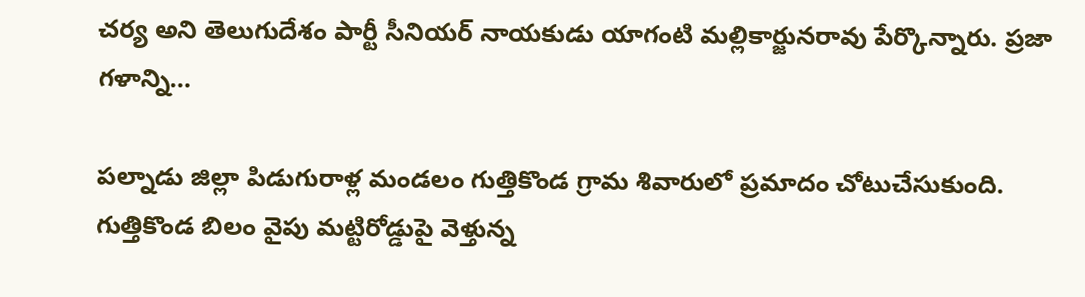చర్య అని తెలుగుదేశం పార్టీ సీనియర్ నాయకుడు యాగంటి మల్లికార్జునరావు పేర్కొన్నారు. ప్రజా గళాన్ని…

పల్నాడు జిల్లా పిడుగురాళ్ల మండలం గుత్తికొండ గ్రామ శివారులో ప్రమాదం చోటుచేసుకుంది. గుత్తికొండ బిలం వైపు మట్టిరోడ్డుపై వెళ్తున్న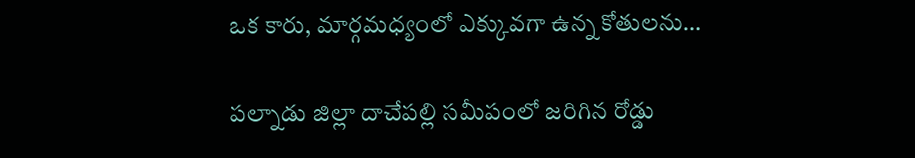ఒక కారు, మార్గమధ్యంలో ఎక్కువగా ఉన్న కోతులను…

పల్నాడు జిల్లా దాచేపల్లి సమీపంలో జరిగిన రోడ్డు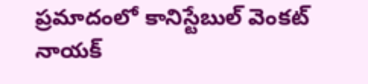ప్రమాదంలో కానిస్టేబుల్ వెంకట్ నాయక్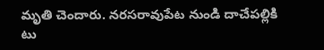మృతి చెందారు. నరసరావుపేట నుండి దాచేపల్లికి టు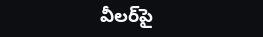వీలర్‌పై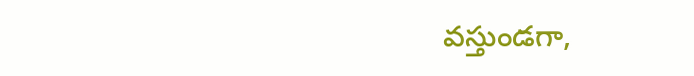వస్తుండగా,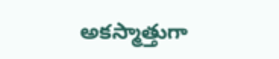అకస్మాత్తుగా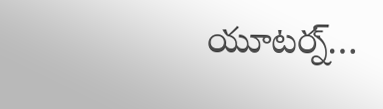యూటర్న్…